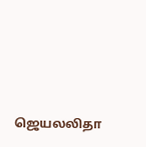ஜெயலலிதா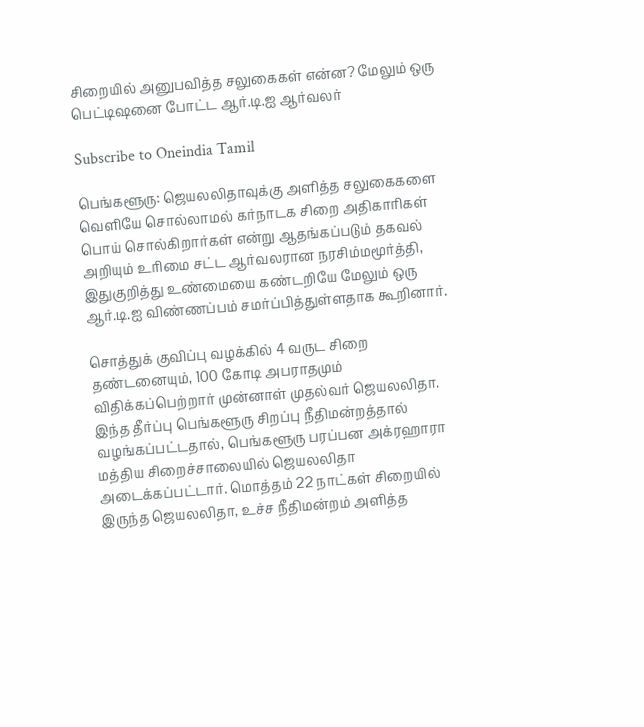சிறையில் அனுபவித்த சலுகைகள் என்ன? மேலும் ஒரு பெட்டிஷனை போட்ட ஆர்.டி.ஐ ஆர்வலர்

Subscribe to Oneindia Tamil

பெங்களூரு: ஜெயலலிதாவுக்கு அளித்த சலுகைகளை வெளியே சொல்லாமல் கர்நாடக சிறை அதிகாரிகள் பொய் சொல்கிறார்கள் என்று ஆதங்கப்படும் தகவல் அறியும் உரிமை சட்ட ஆர்வலரான நரசிம்மமூர்த்தி, இதுகுறித்து உண்மையை கண்டறியே மேலும் ஒரு ஆர்.டி.ஐ விண்ணப்பம் சமர்ப்பித்துள்ளதாக கூறினார்.

சொத்துக் குவிப்பு வழக்கில் 4 வருட சிறை தண்டனையும், 100 கோடி அபராதமும் விதிக்கப்பெற்றார் முன்னாள் முதல்வர் ஜெயலலிதா. இந்த தீர்ப்பு பெங்களூரு சிறப்பு நீதிமன்றத்தால் வழங்கப்பட்டதால், பெங்களூரு பரப்பன அக்ரஹாரா மத்திய சிறைச்சாலையில் ஜெயலலிதா அடைக்கப்பட்டார். மொத்தம் 22 நாட்கள் சிறையில் இருந்த ஜெயலலிதா, உச்ச நீதிமன்றம் அளித்த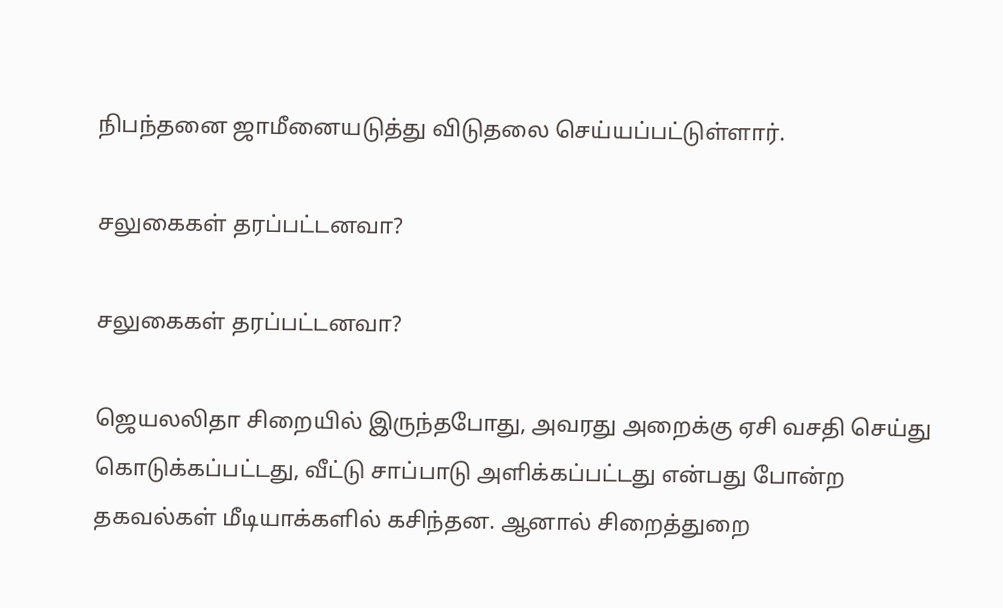நிபந்தனை ஜாமீனையடுத்து விடுதலை செய்யப்பட்டுள்ளார்.

சலுகைகள் தரப்பட்டனவா?

சலுகைகள் தரப்பட்டனவா?

ஜெயலலிதா சிறையில் இருந்தபோது, அவரது அறைக்கு ஏசி வசதி செய்து கொடுக்கப்பட்டது, வீட்டு சாப்பாடு அளிக்கப்பட்டது என்பது போன்ற தகவல்கள் மீடியாக்களில் கசிந்தன. ஆனால் சிறைத்துறை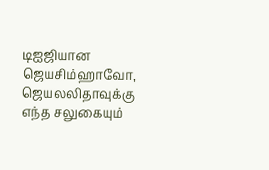டிஐஜியான ஜெயசிம்ஹாவோ, ஜெயலலிதாவுக்கு எந்த சலுகையும்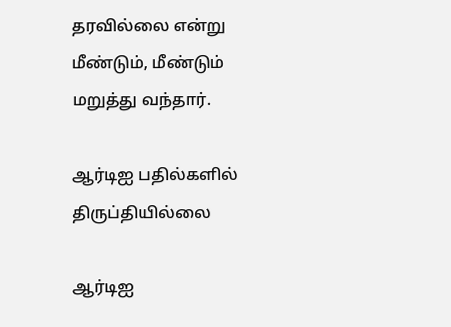தரவில்லை என்று மீண்டும், மீண்டும் மறுத்து வந்தார்.

ஆர்டிஐ பதில்களில் திருப்தியில்லை

ஆர்டிஐ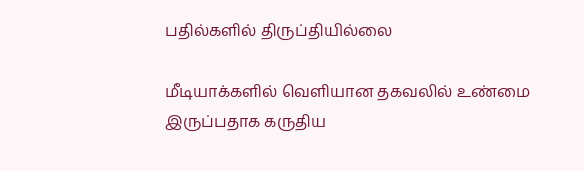பதில்களில் திருப்தியில்லை

மீடியாக்களில் வெளியான தகவலில் உண்மை இருப்பதாக கருதிய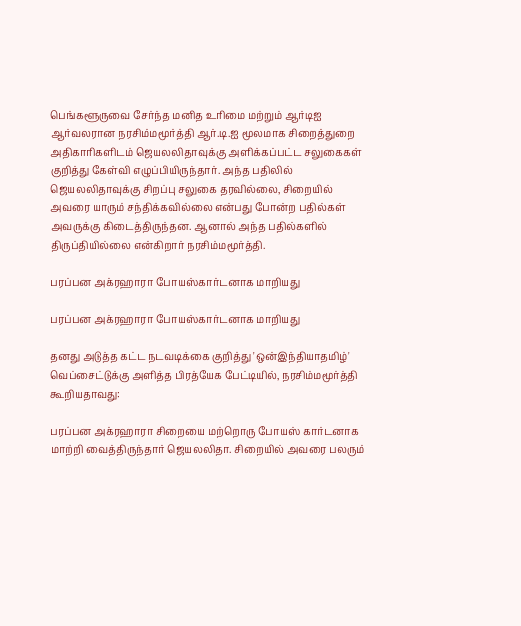பெங்களூருவை சேர்ந்த மனித உரிமை மற்றும் ஆர்டிஐ ஆர்வலரான நரசிம்மமூர்த்தி ஆர்.டி.ஐ மூலமாக சிறைத்துறை அதிகாரிகளிடம் ஜெயலலிதாவுக்கு அளிக்கப்பட்ட சலுகைகள் குறித்து கேள்வி எழுப்பியிருந்தார். அந்த பதிலில் ஜெயலலிதாவுக்கு சிறப்பு சலுகை தரவில்லை, சிறையில் அவரை யாரும் சந்திக்கவில்லை என்பது போன்ற பதில்கள் அவருக்கு கிடைத்திருந்தன. ஆனால் அந்த பதில்களில் திருப்தியில்லை என்கிறார் நரசிம்மமூர்த்தி.

பரப்பன அக்ரஹாரா போயஸ்கார்டனாக மாறியது

பரப்பன அக்ரஹாரா போயஸ்கார்டனாக மாறியது

தனது அடுத்த கட்ட நடவடிக்கை குறித்து 'ஒன்இந்தியாதமிழ்' வெப்சைட்டுக்கு அளித்த பிரத்யேக பேட்டியில், நரசிம்மமூர்த்தி கூறியதாவது:

பரப்பன அக்ரஹாரா சிறையை மற்றொரு போயஸ் கார்டனாக மாற்றி வைத்திருந்தார் ஜெயலலிதா. சிறையில் அவரை பலரும்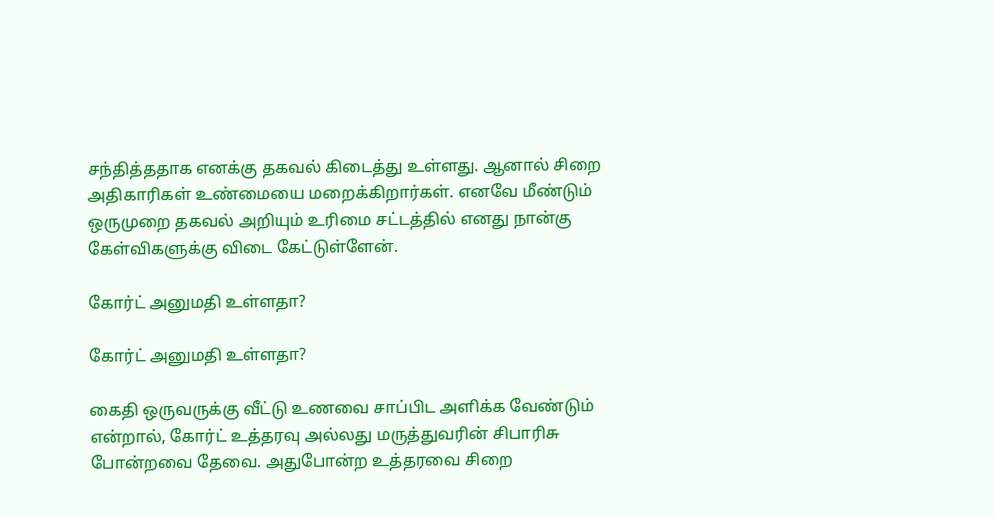சந்தித்ததாக எனக்கு தகவல் கிடைத்து உள்ளது. ஆனால் சிறை அதிகாரிகள் உண்மையை மறைக்கிறார்கள். எனவே மீண்டும் ஒருமுறை தகவல் அறியும் உரிமை சட்டத்தில் எனது நான்கு கேள்விகளுக்கு விடை கேட்டுள்ளேன்.

கோர்ட் அனுமதி உள்ளதா?

கோர்ட் அனுமதி உள்ளதா?

கைதி ஒருவருக்கு வீட்டு உணவை சாப்பிட அளிக்க வேண்டும் என்றால், கோர்ட் உத்தரவு அல்லது மருத்துவரின் சிபாரிசு போன்றவை தேவை. அதுபோன்ற உத்தரவை சிறை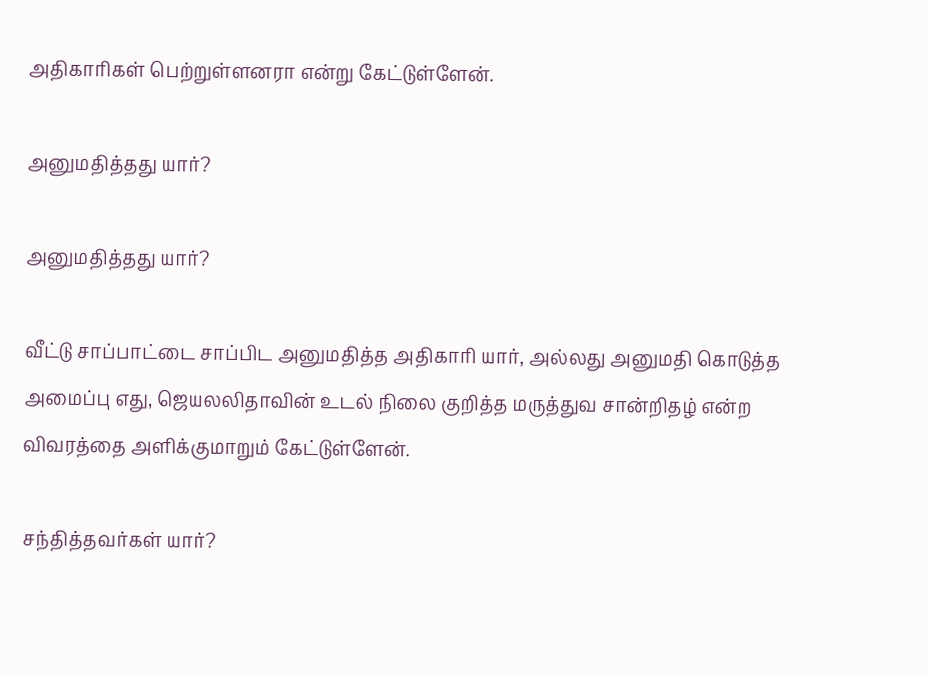அதிகாரிகள் பெற்றுள்ளனரா என்று கேட்டுள்ளேன்.

அனுமதித்தது யார்?

அனுமதித்தது யார்?

வீட்டு சாப்பாட்டை சாப்பிட அனுமதித்த அதிகாரி யார், அல்லது அனுமதி கொடுத்த அமைப்பு எது, ஜெயலலிதாவின் உடல் நிலை குறித்த மருத்துவ சான்றிதழ் என்ற விவரத்தை அளிக்குமாறும் கேட்டுள்ளேன்.

சந்தித்தவர்கள் யார்?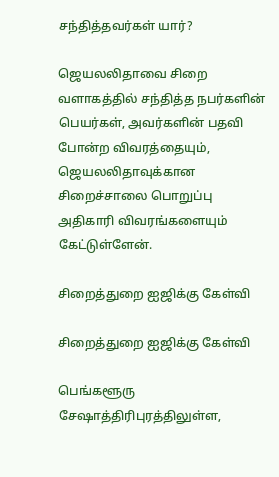சந்தித்தவர்கள் யார்?

ஜெயலலிதாவை சிறை வளாகத்தில் சந்தித்த நபர்களின் பெயர்கள், அவர்களின் பதவி போன்ற விவரத்தையும், ஜெயலலிதாவுக்கான சிறைச்சாலை பொறுப்பு அதிகாரி விவரங்களையும் கேட்டுள்ளேன்.

சிறைத்துறை ஐஜிக்கு கேள்வி

சிறைத்துறை ஐஜிக்கு கேள்வி

பெங்களூரு சேஷாத்திரிபுரத்திலுள்ள,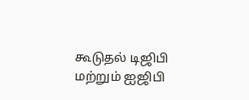கூடுதல் டிஜிபி மற்றும் ஐஜிபி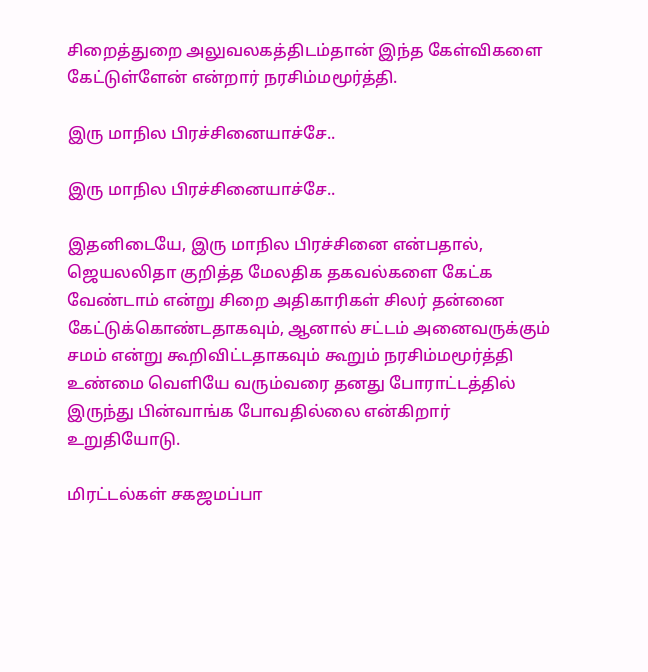சிறைத்துறை அலுவலகத்திடம்தான் இந்த கேள்விகளை கேட்டுள்ளேன் என்றார் நரசிம்மமூர்த்தி.

இரு மாநில பிரச்சினையாச்சே..

இரு மாநில பிரச்சினையாச்சே..

இதனிடையே, இரு மாநில பிரச்சினை என்பதால், ஜெயலலிதா குறித்த மேலதிக தகவல்களை கேட்க வேண்டாம் என்று சிறை அதிகாரிகள் சிலர் தன்னை கேட்டுக்கொண்டதாகவும், ஆனால் சட்டம் அனைவருக்கும் சமம் என்று கூறிவிட்டதாகவும் கூறும் நரசிம்மமூர்த்தி உண்மை வெளியே வரும்வரை தனது போராட்டத்தில் இருந்து பின்வாங்க போவதில்லை என்கிறார் உறுதியோடு.

மிரட்டல்கள் சகஜமப்பா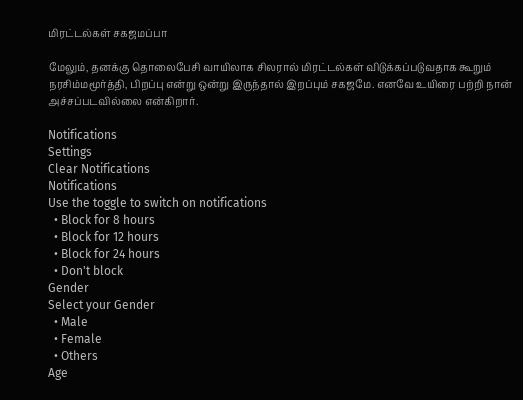மிரட்டல்கள் சகஜமப்பா

மேலும், தனக்கு தொலைபேசி வாயிலாக சிலரால் மிரட்டல்கள் விடுக்கப்படுவதாக கூறும் நரசிம்மமூர்த்தி, பிறப்பு என்று ஒன்று இருந்தால் இறப்பும் சகஜமே. எனவே உயிரை பற்றி நான் அச்சப்படவில்லை என்கிறார்.

Notifications
Settings
Clear Notifications
Notifications
Use the toggle to switch on notifications
  • Block for 8 hours
  • Block for 12 hours
  • Block for 24 hours
  • Don't block
Gender
Select your Gender
  • Male
  • Female
  • Others
Age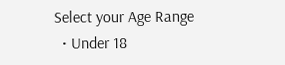Select your Age Range
  • Under 18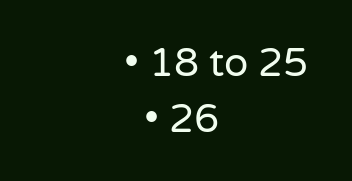• 18 to 25
  • 26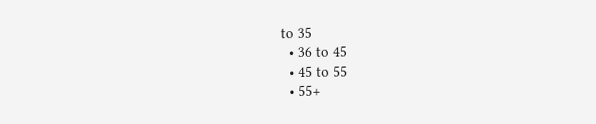to 35
  • 36 to 45
  • 45 to 55
  • 55+